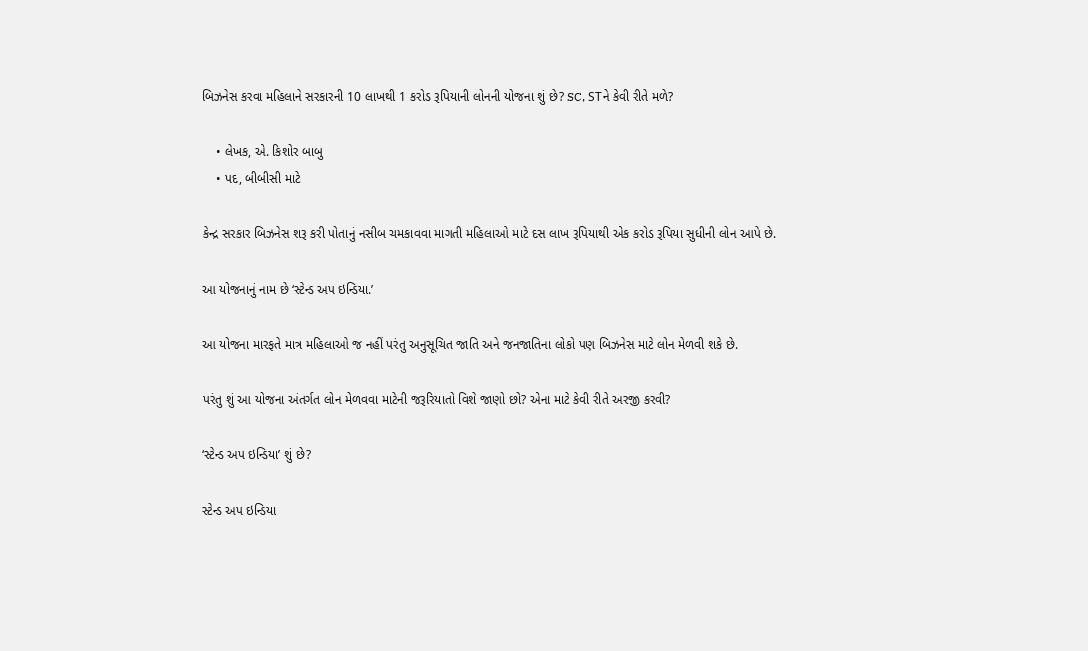બિઝનેસ કરવા મહિલાને સરકારની 10 લાખથી 1 કરોડ રૂપિયાની લોનની યોજના શું છે? SC, STને કેવી રીતે મળે?

    • લેખક, એ. કિશોર બાબુ
    • પદ, બીબીસી માટે

કેન્દ્ર સરકાર બિઝનેસ શરૂ કરી પોતાનું નસીબ ચમકાવવા માગતી મહિલાઓ માટે દસ લાખ રૂપિયાથી એક કરોડ રૂપિયા સુધીની લોન આપે છે.

આ યોજનાનું નામ છે ‘સ્ટેન્ડ અપ ઇન્ડિયા.’

આ યોજના મારફતે માત્ર મહિલાઓ જ નહીં પરંતુ અનુસૂચિત જાતિ અને જનજાતિના લોકો પણ બિઝનેસ માટે લોન મેળવી શકે છે.

પરંતુ શું આ યોજના અંતર્ગત લોન મેળવવા માટેની જરૂરિયાતો વિશે જાણો છો? એના માટે કેવી રીતે અરજી કરવી?

‘સ્ટેન્ડ અપ ઇન્ડિયા’ શું છે?

સ્ટેન્ડ અપ ઇન્ડિયા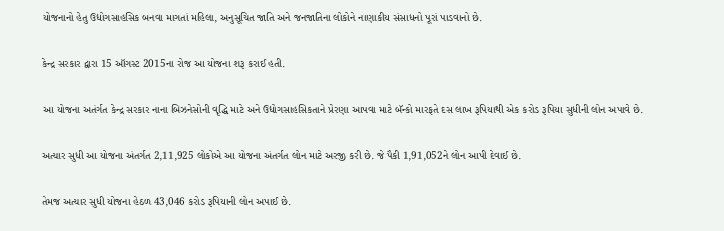યોજનાનો હેતુ ઉદ્યોગસાહસિક બનવા માગતાં મહિલા, અનુસૂચિત જાતિ અને જનજાતિના લોકોને નાણાકીય સંસાધનો પૂરાં પાડવાનો છે.

કેન્દ્ર સરકાર દ્વારા 15 ઑગસ્ટ 2015ના રોજ આ યોજના શરૂ કરાઈ હતી.

આ યોજના અતંર્ગત કેન્દ્ર સરકાર નાના બિઝનેસોની વૃદ્ધિ માટે અને ઉદ્યોગસાહસિકતાને પ્રેરણા આપવા માટે બૅન્કો મારફતે દસ લાખ રૂપિયાથી એક કરોડ રૂપિયા સુધીની લોન અપાવે છે.

અત્યાર સુધી આ યોજના અંતર્ગત 2,11,925 લોકોએ આ યોજના અંતર્ગત લોન માટે અરજી કરી છે. જે પૈકી 1,91,052ને લોન આપી દેવાઈ છે.

તેમજ અત્યાર સુધી યોજના હેઠળ 43,046 કરોડ રૂપિયાની લોન અપાઈ છે.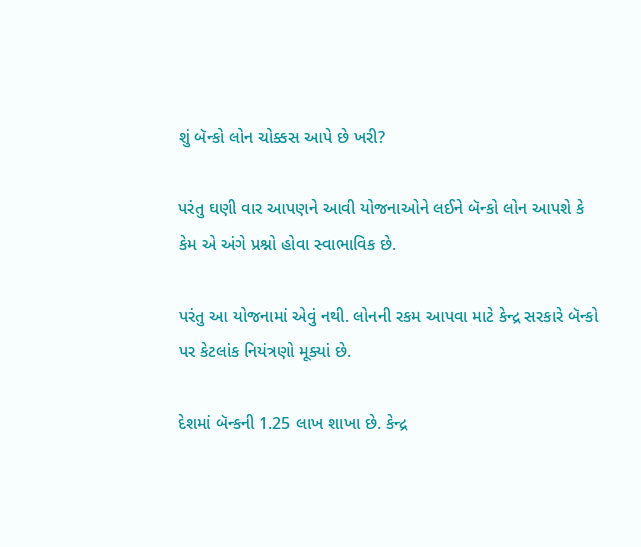શું બૅન્કો લોન ચોક્કસ આપે છે ખરી?

પરંતુ ઘણી વાર આપણને આવી યોજનાઓને લઈને બૅન્કો લોન આપશે કે કેમ એ અંગે પ્રશ્નો હોવા સ્વાભાવિક છે.

પરંતુ આ યોજનામાં એવું નથી. લોનની રકમ આપવા માટે કેન્દ્ર સરકારે બૅન્કો પર કેટલાંક નિયંત્રણો મૂક્યાં છે.

દેશમાં બૅન્કની 1.25 લાખ શાખા છે. કેન્દ્ર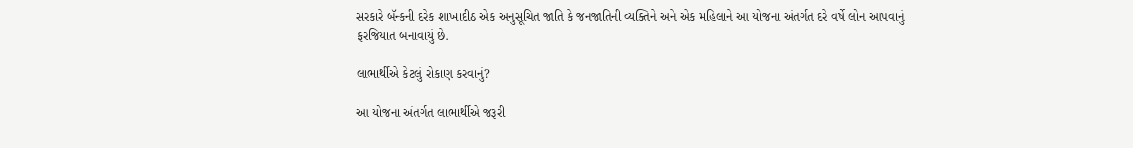સરકારે બૅન્કની દરેક શાખાદીઠ એક અનુસૂચિત જાતિ કે જનજાતિની વ્યક્તિને અને એક મહિલાને આ યોજના અંતર્ગત દરે વર્ષે લોન આપવાનું ફરજિયાત બનાવાયું છે.

લાભાર્થીએ કેટલું રોકાણ કરવાનું?

આ યોજના અંતર્ગત લાભાર્થીએ જરૂરી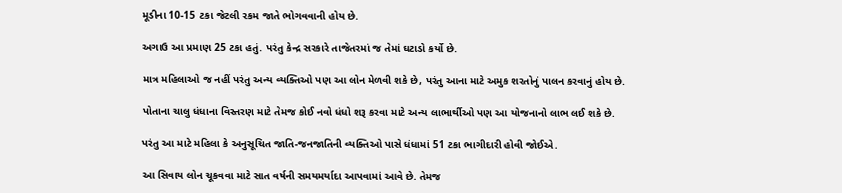મૂડીના 10-15 ટકા જેટલી રકમ જાતે ભોગવવાની હોય છે.

અગાઉ આ પ્રમાણ 25 ટકા હતું. પરંતુ કેન્દ્ર સરકારે તાજેતરમાં જ તેમાં ઘટાડો કર્યો છે.

માત્ર મહિલાઓ જ નહીં પરંતુ અન્ય વ્યક્તિઓ પણ આ લોન મેળવી શકે છે, પરંતુ આના માટે અમુક શરતોનું પાલન કરવાનું હોય છે.

પોતાના ચાલુ ધંધાના વિસ્તરણ માટે તેમજ કોઈ નવો ધંધો શરૂ કરવા માટે અન્ય લાભાર્થીઓ પણ આ યોજનાનો લાભ લઈ શકે છે.

પરંતુ આ માટે મહિલા કે અનુસૂચિત જાતિ-જનજાતિની વ્યક્તિઓ પાસે ધંધામાં 51 ટકા ભાગીદારી હોવી જોઈએ.

આ સિવાય લોન ચૂકવવા માટે સાત વર્ષની સમયમર્યાદા આપવામાં આવે છે. તેમજ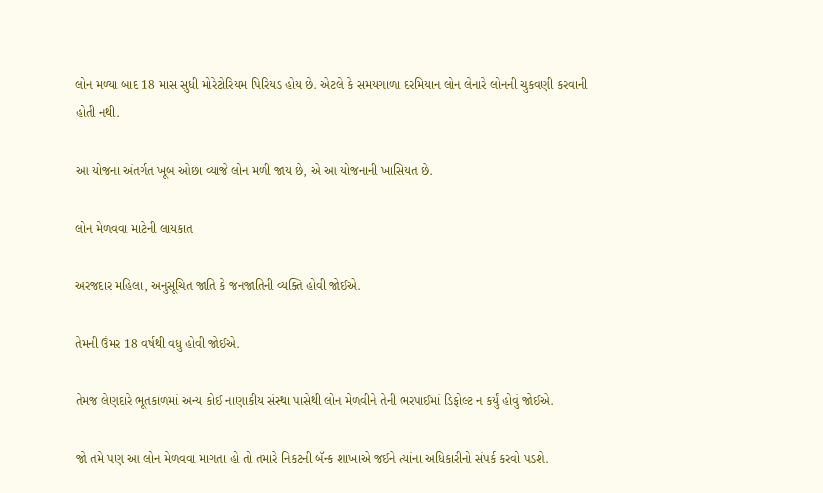લોન મળ્યા બાદ 18 માસ સુધી મોરેટોરિયમ પિરિયડ હોય છે. એટલે કે સમયગાળા દરમિયાન લોન લેનારે લોનની ચુકવણી કરવાની હોતી નથી.

આ યોજના અંતર્ગત ખૂબ ઓછા વ્યાજે લોન મળી જાય છે, એ આ યોજનાની ખાસિયત છે.

લોન મેળવવા માટેની લાયકાત

અરજદાર મહિલા, અનુસૂચિત જાતિ કે જનજાતિની વ્યક્તિ હોવી જોઈએ.

તેમની ઉંમર 18 વર્ષથી વધુ હોવી જોઈએ.

તેમજ લેણદારે ભૂતકાળમાં અન્ય કોઈ નાણાકીય સંસ્થા પાસેથી લોન મેળવીને તેની ભરપાઈમાં ડિફોલ્ટ ન કર્યું હોવું જોઈએ.

જો તમે પણ આ લોન મેળવવા માગતા હો તો તમારે નિકટની બૅન્ક શાખાએ જઈને ત્યાંના અધિકારીનો સંપર્ક કરવો પડશે.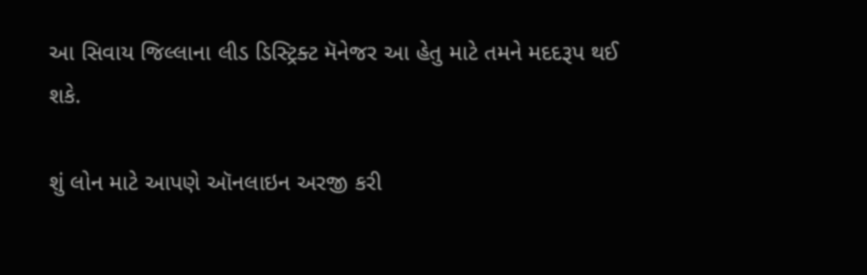આ સિવાય જિલ્લાના લીડ ડિસ્ટ્રિક્ટ મૅનેજર આ હેતુ માટે તમને મદદરૂપ થઈ શકે.

શું લોન માટે આપણે ઑનલાઇન અરજી કરી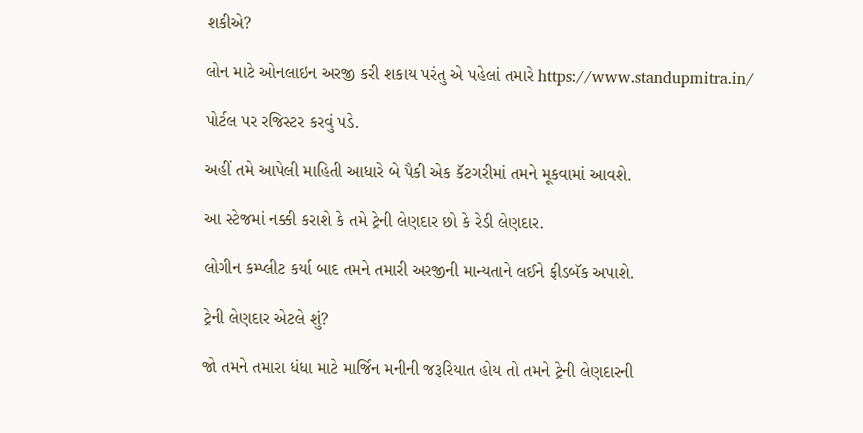શકીએ?

લોન માટે ઓનલાઇન અરજી કરી શકાય પરંતુ એ પહેલાં તમારે https://www.standupmitra.in/

પોર્ટલ પર રજિસ્ટર કરવું પડે.

અહીં તમે આપેલી માહિતી આધારે બે પૈકી એક કૅટગરીમાં તમને મૂકવામાં આવશે.

આ સ્ટેજમાં નક્કી કરાશે કે તમે ટ્રેની લેણદાર છો કે રેડી લેણદાર.

લોગીન કમ્પ્લીટ કર્યા બાદ તમને તમારી અરજીની માન્યતાને લઈને ફીડબૅક અપાશે.

ટ્રેની લેણદાર એટલે શું?

જો તમને તમારા ધંધા માટે માર્જિન મનીની જરૂરિયાત હોય તો તમને ટ્રેની લેણદારની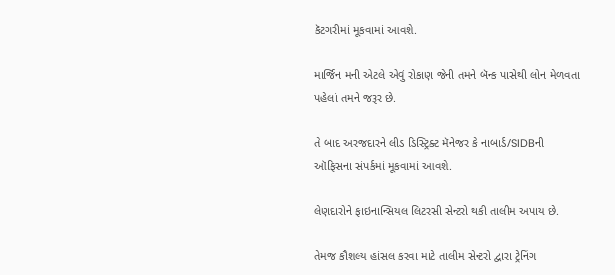કૅટગરીમાં મૂકવામાં આવશે.

માર્જિન મની એટલે એવું રોકાણ જેની તમને બૅન્ક પાસેથી લોન મેળવતા પહેલાં તમને જરૂર છે.

તે બાદ અરજદારને લીડ ડિસ્ટ્રિક્ટ મૅનેજર કે નાબાર્ડ/SIDBની ઑફિસના સંપર્કમાં મૂકવામાં આવશે.

લેણદારોને ફાઇનાન્સિયલ લિટરસી સેન્ટરો થકી તાલીમ અપાય છે.

તેમજ કૌશલ્ય હાંસલ કરવા માટે તાલીમ સેન્ટરો દ્વારા ટ્રેનિંગ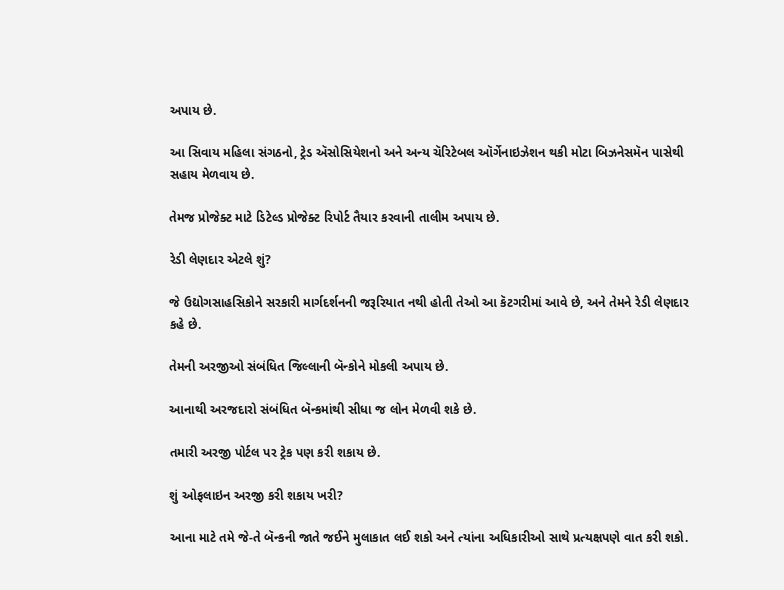અપાય છે.

આ સિવાય મહિલા સંગઠનો, ટ્રેડ ઍસોસિયેશનો અને અન્ય ચૅરિટેબલ ઑર્ગેનાઇઝેશન થકી મોટા બિઝનેસમૅન પાસેથી સહાય મેળવાય છે.

તેમજ પ્રોજેક્ટ માટે ડિટેલ્ડ પ્રોજેક્ટ રિપોર્ટ તૈયાર કરવાની તાલીમ અપાય છે.

રેડી લેણદાર એટલે શું?

જે ઉદ્યોગસાહસિકોને સરકારી માર્ગદર્શનની જરૂરિયાત નથી હોતી તેઓ આ કૅટગરીમાં આવે છે, અને તેમને રેડી લેણદાર કહે છે.

તેમની અરજીઓ સંબંધિત જિલ્લાની બૅન્કોને મોકલી અપાય છે.

આનાથી અરજદારો સંબંધિત બૅન્કમાંથી સીધા જ લોન મેળવી શકે છે.

તમારી અરજી પોર્ટલ પર ટ્રેક પણ કરી શકાય છે.

શું ઓફલાઇન અરજી કરી શકાય ખરી?

આના માટે તમે જે-તે બૅન્કની જાતે જઈને મુલાકાત લઈ શકો અને ત્યાંના અધિકારીઓ સાથે પ્રત્યક્ષપણે વાત કરી શકો.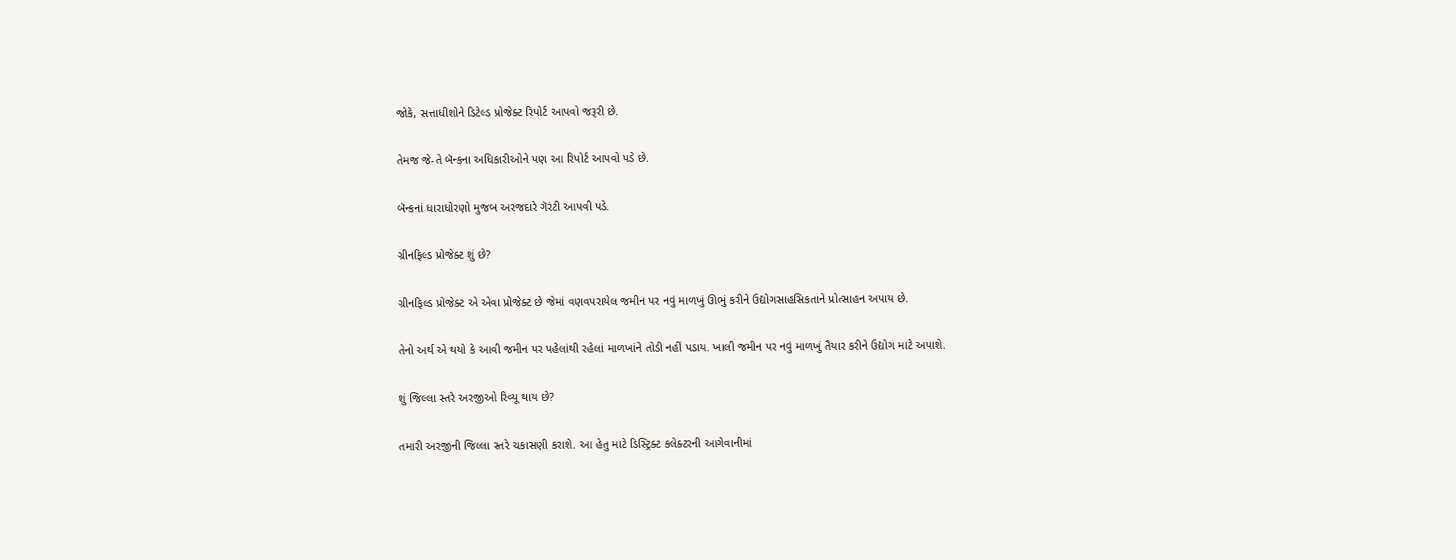જોકે, સત્તાધીશોને ડિટેલ્ડ પ્રોજેક્ટ રિપોર્ટ આપવો જરૂરી છે.

તેમજ જે-તે બૅન્કના અધિકારીઓને પણ આ રિપોર્ટ આપવો પડે છે.

બૅન્કનાં ધારાધોરણો મુજબ અરજદારે ગૅરંટી આપવી પડે.

ગ્રીનફિલ્ડ પ્રોજેક્ટ શું છે?

ગ્રીનફિલ્ડ પ્રોજેક્ટ એ એવા પ્રોજેક્ટ છે જેમાં વણવપરાયેલ જમીન પર નવું માળખું ઊભું કરીને ઉદ્યોગસાહસિકતાને પ્રોત્સાહન અપાય છે.

તેનો અર્થ એ થયો કે આવી જમીન પર પહેલાંથી રહેલાં માળખાંને તોડી નહીં પડાય. ખાલી જમીન પર નવું માળખું તૈયાર કરીને ઉદ્યોગ માટે અપાશે.

શું જિલ્લા સ્તરે અરજીઓ રિવ્યૂ થાય છે?

તમારી અરજીની જિલ્લા સ્તરે ચકાસણી કરાશે. આ હેતુ માટે ડિસ્ટ્રિક્ટ કલેક્ટરની આગેવાનીમાં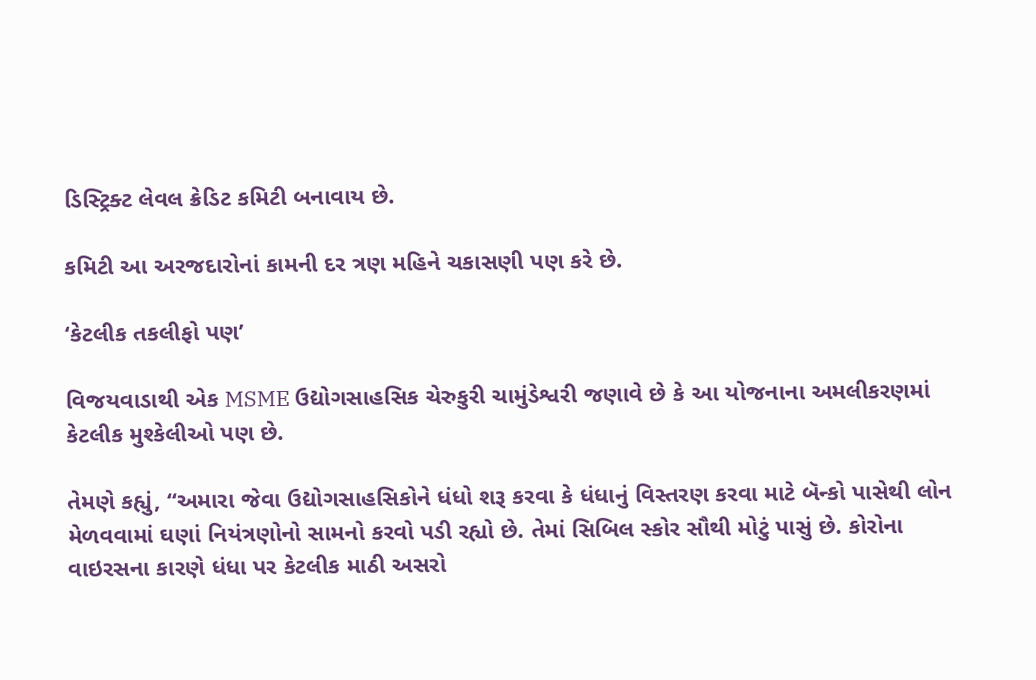ડિસ્ટ્રિક્ટ લેવલ ક્રેડિટ કમિટી બનાવાય છે.

કમિટી આ અરજદારોનાં કામની દર ત્રણ મહિને ચકાસણી પણ કરે છે.

‘કેટલીક તકલીફો પણ’

વિજયવાડાથી એક MSME ઉદ્યોગસાહસિક ચેરુકુરી ચામુંડેશ્વરી જણાવે છે કે આ યોજનાના અમલીકરણમાં કેટલીક મુશ્કેલીઓ પણ છે.

તેમણે કહ્યું, “અમારા જેવા ઉદ્યોગસાહસિકોને ધંધો શરૂ કરવા કે ધંધાનું વિસ્તરણ કરવા માટે બૅન્કો પાસેથી લોન મેળવવામાં ઘણાં નિયંત્રણોનો સામનો કરવો પડી રહ્યો છે. તેમાં સિબિલ સ્કોર સૌથી મોટું પાસું છે. કોરોના વાઇરસના કારણે ધંધા પર કેટલીક માઠી અસરો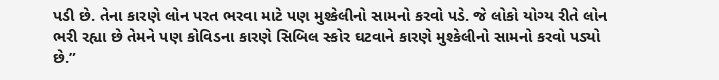પડી છે. તેના કારણે લોન પરત ભરવા માટે પણ મુશ્કેલીનો સામનો કરવો પડે. જે લોકો યોગ્ય રીતે લોન ભરી રહ્યા છે તેમને પણ કોવિડના કારણે સિબિલ સ્કોર ઘટવાને કારણે મુશ્કેલીનો સામનો કરવો પડ્યો છે.”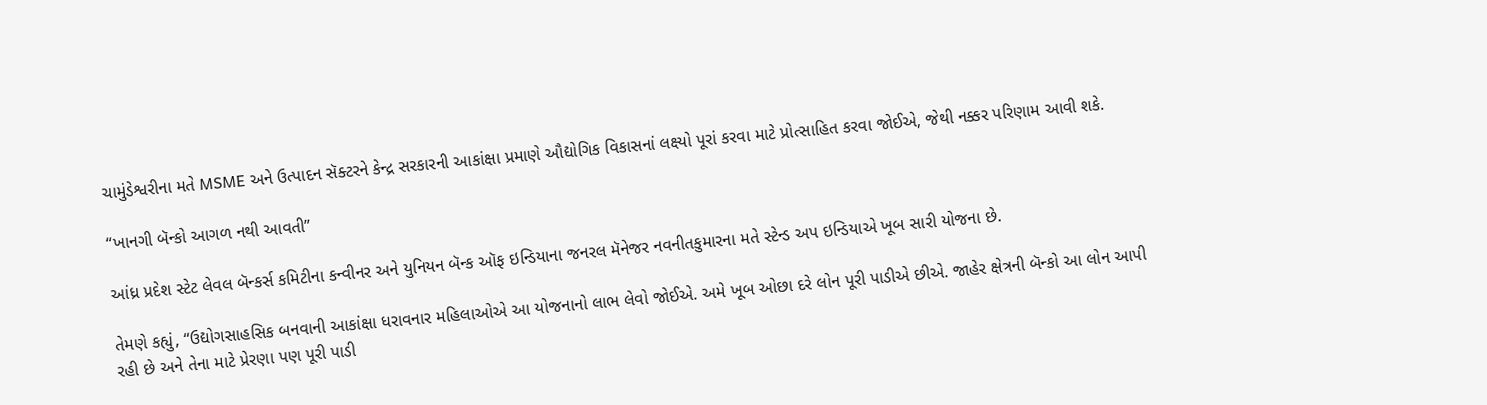ચામુંડેશ્વરીના મતે MSME અને ઉત્પાદન સૅક્ટરને કેન્દ્ર સરકારની આકાંક્ષા પ્રમાણે ઔદ્યોગિક વિકાસનાં લક્ષ્યો પૂરાં કરવા માટે પ્રોત્સાહિત કરવા જોઈએ, જેથી નક્કર પરિણામ આવી શકે.

“ખાનગી બૅન્કો આગળ નથી આવતી”

આંધ્ર પ્રદેશ સ્ટેટ લેવલ બૅન્કર્સ કમિટીના કન્વીનર અને યુનિયન બૅન્ક ઑફ ઇન્ડિયાના જનરલ મૅનેજર નવનીતકુમારના મતે સ્ટેન્ડ અપ ઇન્ડિયાએ ખૂબ સારી યોજના છે.

તેમણે કહ્યું, “ઉદ્યોગસાહસિક બનવાની આકાંક્ષા ધરાવનાર મહિલાઓએ આ યોજનાનો લાભ લેવો જોઈએ. અમે ખૂબ ઓછા દરે લોન પૂરી પાડીએ છીએ. જાહેર ક્ષેત્રની બૅન્કો આ લોન આપી રહી છે અને તેના માટે પ્રેરણા પણ પૂરી પાડી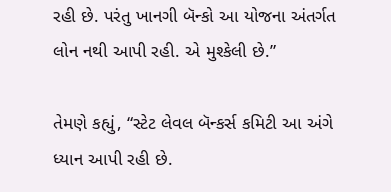રહી છે. પરંતુ ખાનગી બૅન્કો આ યોજના અંતર્ગત લોન નથી આપી રહી. એ મુશ્કેલી છે.”

તેમણે કહ્યું, “સ્ટેટ લેવલ બૅન્કર્સ કમિટી આ અંગે ધ્યાન આપી રહી છે.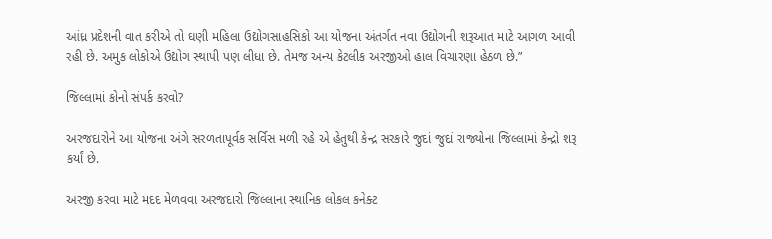આંધ્ર પ્રદેશની વાત કરીએ તો ઘણી મહિલા ઉદ્યોગસાહસિકો આ યોજના અંતર્ગત નવા ઉદ્યોગની શરૂઆત માટે આગળ આવી રહી છે. અમુક લોકોએ ઉદ્યોગ સ્થાપી પણ લીધા છે. તેમજ અન્ય કેટલીક અરજીઓ હાલ વિચારણા હેઠળ છે.”

જિલ્લામાં કોનો સંપર્ક કરવો?

અરજદારોને આ યોજના અંગે સરળતાપૂર્વક સર્વિસ મળી રહે એ હેતુથી કેન્દ્ર સરકારે જુદાં જુદાં રાજ્યોના જિલ્લામાં કેન્દ્રો શરૂ કર્યાં છે.

અરજી કરવા માટે મદદ મેળવવા અરજદારો જિલ્લાના સ્થાનિક લોકલ કનેક્ટ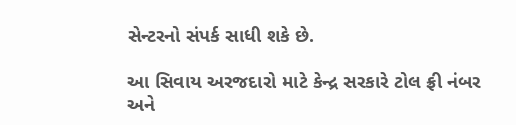સેન્ટરનો સંપર્ક સાધી શકે છે.

આ સિવાય અરજદારો માટે કેન્દ્ર સરકારે ટોલ ફ્રી નંબર અને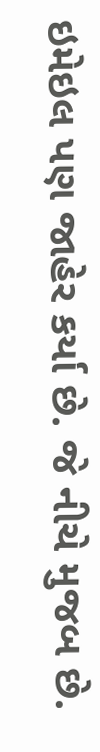ઇમેઇલ પણ જાહેર કર્યા છે. જે નીચે મુજબ છે.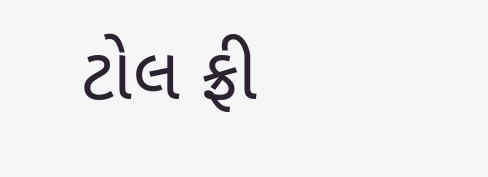ટોલ ફ્રી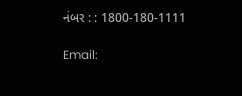નંબર : : 1800-180-1111

Email: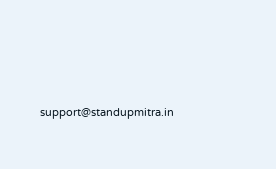support@standupmitra.in